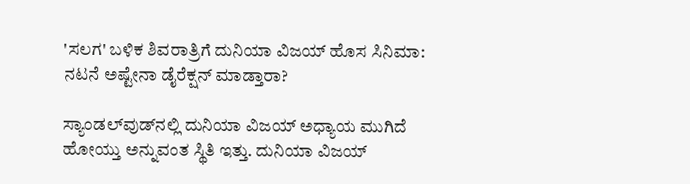'ಸಲಗ' ಬಳಿಕ ಶಿವರಾತ್ರಿಗೆ ದುನಿಯಾ ವಿಜಯ್ ಹೊಸ ಸಿನಿಮಾ: ನಟನೆ ಅಷ್ಟೇನಾ ಡೈರೆಕ್ಷನ್ ಮಾಡ್ತಾರಾ?

ಸ್ಯಾಂಡಲ್‌ವುಡ್‌ನಲ್ಲಿ ದುನಿಯಾ ವಿಜಯ್ ಅಧ್ಯಾಯ ಮುಗಿದೆ ಹೋಯ್ತು ಅನ್ನುವಂತ ಸ್ಥಿತಿ ಇತ್ತು. ದುನಿಯಾ ವಿಜಯ್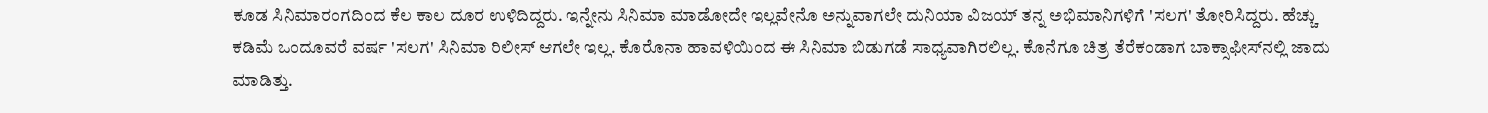ಕೂಡ ಸಿನಿಮಾರಂಗದಿಂದ ಕೆಲ ಕಾಲ ದೂರ ಉಳಿದಿದ್ದರು. ಇನ್ನೇನು ಸಿನಿಮಾ ಮಾಡೋದೇ ಇಲ್ಲವೇನೊ ಅನ್ನುವಾಗಲೇ ದುನಿಯಾ ವಿಜಯ್ ತನ್ನ ಅಭಿಮಾನಿಗಳಿಗೆ 'ಸಲಗ' ತೋರಿಸಿದ್ದರು. ಹೆಚ್ಚು ಕಡಿಮೆ ಒಂದೂವರೆ ವರ್ಷ 'ಸಲಗ' ಸಿನಿಮಾ ರಿಲೀಸ್ ಆಗಲೇ ಇಲ್ಲ. ಕೊರೊನಾ ಹಾವಳಿಯಿಂದ ಈ ಸಿನಿಮಾ ಬಿಡುಗಡೆ ಸಾಧ್ಯವಾಗಿರಲಿಲ್ಲ. ಕೊನೆಗೂ ಚಿತ್ರ ತೆರೆಕಂಡಾಗ ಬಾಕ್ಸಾಫೀಸ್‌ನಲ್ಲಿ ಜಾದು ಮಾಡಿತ್ತು.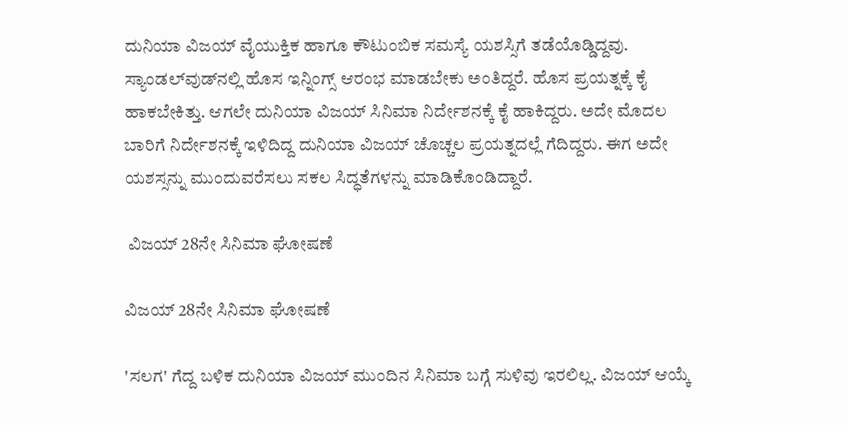ದುನಿಯಾ ವಿಜಯ್ ವೈಯುಕ್ತಿಕ ಹಾಗೂ ಕೌಟುಂಬಿಕ ಸಮಸ್ಯೆ ಯಶಸ್ಸಿಗೆ ತಡೆಯೊಡ್ಡಿದ್ದವು. ಸ್ಯಾಂಡಲ್‌ವುಡ್‌ನಲ್ಲಿ ಹೊಸ ಇನ್ನಿಂಗ್ಸ್ ಆರಂಭ ಮಾಡಬೇಕು ಅಂತಿದ್ದರೆ. ಹೊಸ ಪ್ರಯತ್ನಕ್ಕೆ ಕೈ ಹಾಕಬೇಕಿತ್ತು. ಆಗಲೇ ದುನಿಯಾ ವಿಜಯ್ ಸಿನಿಮಾ ನಿರ್ದೇಶನಕ್ಕೆ ಕೈ ಹಾಕಿದ್ದರು. ಅದೇ ಮೊದಲ ಬಾರಿಗೆ ನಿರ್ದೇಶನಕ್ಕೆ ಇಳಿದಿದ್ದ ದುನಿಯಾ ವಿಜಯ್ ಚೊಚ್ಚಲ ಪ್ರಯತ್ನದಲ್ಲೆ ಗೆದಿದ್ದರು. ಈಗ ಅದೇ ಯಶಸ್ಸನ್ನು ಮುಂದುವರೆಸಲು ಸಕಲ ಸಿದ್ಧತೆಗಳನ್ನು ಮಾಡಿಕೊಂಡಿದ್ದಾರೆ.

 ವಿಜಯ್ 28ನೇ ಸಿನಿಮಾ ಘೋಷಣೆ

ವಿಜಯ್ 28ನೇ ಸಿನಿಮಾ ಘೋಷಣೆ

'ಸಲಗ' ಗೆದ್ದ ಬಳಿಕ ದುನಿಯಾ ವಿಜಯ್ ಮುಂದಿನ ಸಿನಿಮಾ ಬಗ್ಗೆ ಸುಳಿವು ಇರಲಿಲ್ಲ. ವಿಜಯ್ ಆಯ್ಕೆ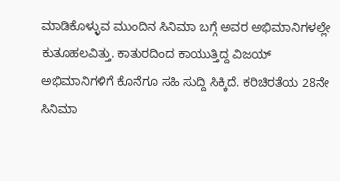ಮಾಡಿಕೊಳ್ಳುವ ಮುಂದಿನ ಸಿನಿಮಾ ಬಗ್ಗೆ ಅವರ ಅಭಿಮಾನಿಗಳಲ್ಲೇ ಕುತೂಹಲವಿತ್ತು. ಕಾತುರದಿಂದ ಕಾಯುತ್ತಿದ್ದ ವಿಜಯ್ ಅಭಿಮಾನಿಗಳಿಗೆ ಕೊನೆಗೂ ಸಹಿ ಸುದ್ದಿ ಸಿಕ್ಕಿದೆ. ಕರಿಚಿರತೆಯ 28ನೇ ಸಿನಿಮಾ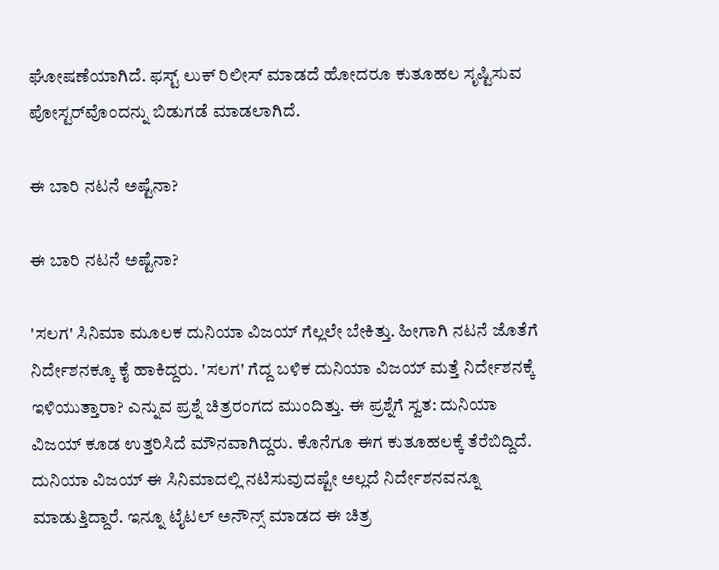ಘೋಷಣೆಯಾಗಿದೆ. ಫಸ್ಟ್ ಲುಕ್ ರಿಲೀಸ್ ಮಾಡದೆ ಹೋದರೂ ಕುತೂಹಲ ಸೃಷ್ಟಿಸುವ ಪೋಸ್ಟರ್‌ವೊಂದನ್ನು ಬಿಡುಗಡೆ ಮಾಡಲಾಗಿದೆ.

ಈ ಬಾರಿ ನಟನೆ ಅಷ್ಟೆನಾ?

ಈ ಬಾರಿ ನಟನೆ ಅಷ್ಟೆನಾ?

'ಸಲಗ' ಸಿನಿಮಾ ಮೂಲಕ ದುನಿಯಾ ವಿಜಯ್ ಗೆಲ್ಲಲೇ ಬೇಕಿತ್ತು. ಹೀಗಾಗಿ ನಟನೆ ಜೊತೆಗೆ ನಿರ್ದೇಶನಕ್ಕೂ ಕೈ ಹಾಕಿದ್ದರು. 'ಸಲಗ' ಗೆದ್ದ ಬಳಿಕ ದುನಿಯಾ ವಿಜಯ್ ಮತ್ತೆ ನಿರ್ದೇಶನಕ್ಕೆ ಇಳಿಯುತ್ತಾರಾ? ಎನ್ನುವ ಪ್ರಶ್ನೆ ಚಿತ್ರರಂಗದ ಮುಂದಿತ್ತು. ಈ ಪ್ರಶ್ನೆಗೆ ಸ್ವತ: ದುನಿಯಾ ವಿಜಯ್ ಕೂಡ ಉತ್ತರಿಸಿದೆ ಮೌನವಾಗಿದ್ದರು. ಕೊನೆಗೂ ಈಗ ಕುತೂಹಲಕ್ಕೆ ತೆರೆಬಿದ್ದಿದೆ. ದುನಿಯಾ ವಿಜಯ್ ಈ ಸಿನಿಮಾದಲ್ಲಿ ನಟಿಸುವುದಷ್ಟೇ ಅಲ್ಲದೆ ನಿರ್ದೇಶನವನ್ನೂ ಮಾಡುತ್ತಿದ್ದಾರೆ. ಇನ್ನೂ ಟೈಟಲ್ ಅನೌನ್ಸ್ ಮಾಡದ ಈ ಚಿತ್ರ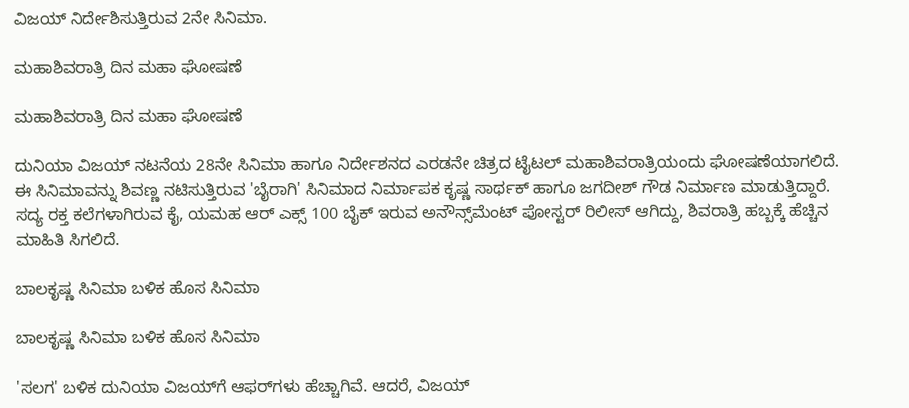ವಿಜಯ್ ನಿರ್ದೇಶಿಸುತ್ತಿರುವ 2ನೇ ಸಿನಿಮಾ.

ಮಹಾಶಿವರಾತ್ರಿ ದಿನ ಮಹಾ ಘೋಷಣೆ

ಮಹಾಶಿವರಾತ್ರಿ ದಿನ ಮಹಾ ಘೋಷಣೆ

ದುನಿಯಾ ವಿಜಯ್ ನಟನೆಯ 28ನೇ ಸಿನಿಮಾ ಹಾಗೂ ನಿರ್ದೇಶನದ ಎರಡನೇ ಚಿತ್ರದ ಟೈಟಲ್ ಮಹಾಶಿವರಾತ್ರಿಯಂದು ಘೋಷಣೆಯಾಗಲಿದೆ. ಈ ಸಿನಿಮಾವನ್ನು ಶಿವಣ್ಣ ನಟಿಸುತ್ತಿರುವ 'ಬೈರಾಗಿ' ಸಿನಿಮಾದ ನಿರ್ಮಾಪಕ ಕೃಷ್ಣ ಸಾರ್ಥಕ್ ಹಾಗೂ ಜಗದೀಶ್ ಗೌಡ ನಿರ್ಮಾಣ ಮಾಡುತ್ತಿದ್ದಾರೆ. ಸದ್ಯ ರಕ್ತ ಕಲೆಗಳಾಗಿರುವ ಕೈ, ಯಮಹ ಆರ್‌ ಎಕ್ಸ್ 100 ಬೈಕ್ ಇರುವ ಅನೌನ್ಸ್‌ಮೆಂಟ್ ಪೋಸ್ಟರ್ ರಿಲೀಸ್ ಆಗಿದ್ದು, ಶಿವರಾತ್ರಿ ಹಬ್ಬಕ್ಕೆ ಹೆಚ್ಚಿನ ಮಾಹಿತಿ ಸಿಗಲಿದೆ.

ಬಾಲಕೃಷ್ಣ ಸಿನಿಮಾ ಬಳಿಕ ಹೊಸ ಸಿನಿಮಾ

ಬಾಲಕೃಷ್ಣ ಸಿನಿಮಾ ಬಳಿಕ ಹೊಸ ಸಿನಿಮಾ

'ಸಲಗ' ಬಳಿಕ ದುನಿಯಾ ವಿಜಯ್‌ಗೆ ಆಫರ್‌ಗಳು ಹೆಚ್ಚಾಗಿವೆ. ಆದರೆ, ವಿಜಯ್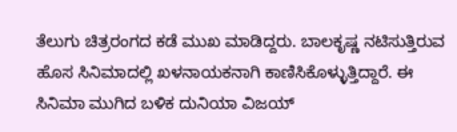ತೆಲುಗು ಚಿತ್ರರಂಗದ ಕಡೆ ಮುಖ ಮಾಡಿದ್ದರು. ಬಾಲಕೃಷ್ಣ ನಟಿಸುತ್ತಿರುವ ಹೊಸ ಸಿನಿಮಾದಲ್ಲಿ ಖಳನಾಯಕನಾಗಿ ಕಾಣಿಸಿಕೊಳ್ಳುತ್ತಿದ್ದಾರೆ. ಈ ಸಿನಿಮಾ ಮುಗಿದ ಬಳಿಕ ದುನಿಯಾ ವಿಜಯ್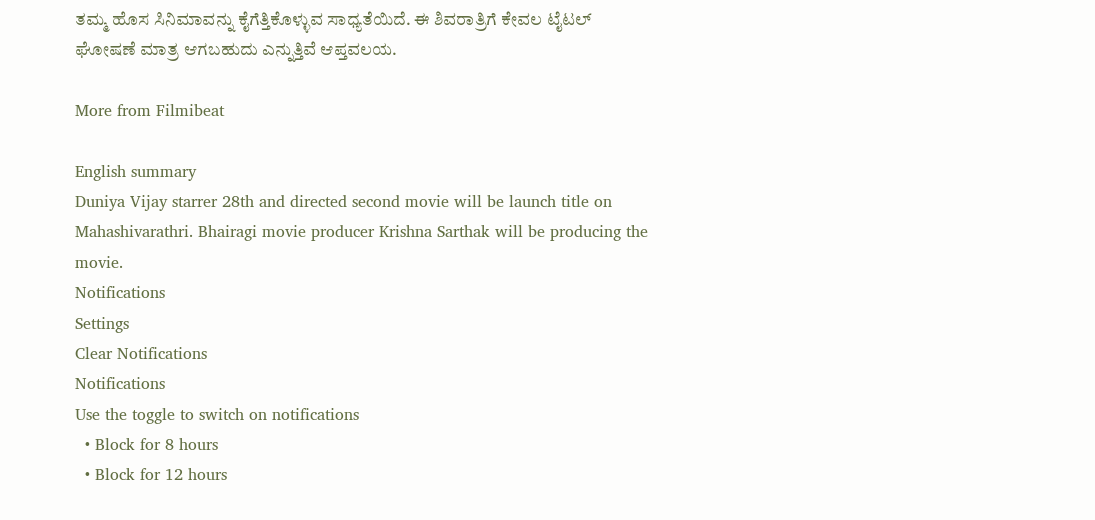ತಮ್ಮ ಹೊಸ ಸಿನಿಮಾವನ್ನು ಕೈಗೆತ್ತಿಕೊಳ್ಳುವ ಸಾಧ್ಯತೆಯಿದೆ. ಈ ಶಿವರಾತ್ರಿಗೆ ಕೇವಲ ಟೈಟಲ್ ಘೋಷಣೆ ಮಾತ್ರ ಆಗಬಹುದು ಎನ್ನುತ್ತಿವೆ ಆಪ್ತವಲಯ.

More from Filmibeat

English summary
Duniya Vijay starrer 28th and directed second movie will be launch title on Mahashivarathri. Bhairagi movie producer Krishna Sarthak will be producing the movie.
Notifications
Settings
Clear Notifications
Notifications
Use the toggle to switch on notifications
  • Block for 8 hours
  • Block for 12 hours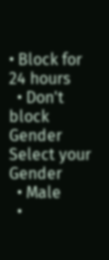• Block for 24 hours
  • Don't block
Gender
Select your Gender
  • Male
  •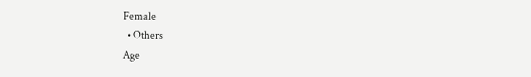Female
  • Others
Age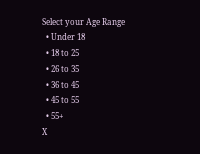Select your Age Range
  • Under 18
  • 18 to 25
  • 26 to 35
  • 36 to 45
  • 45 to 55
  • 55+
X